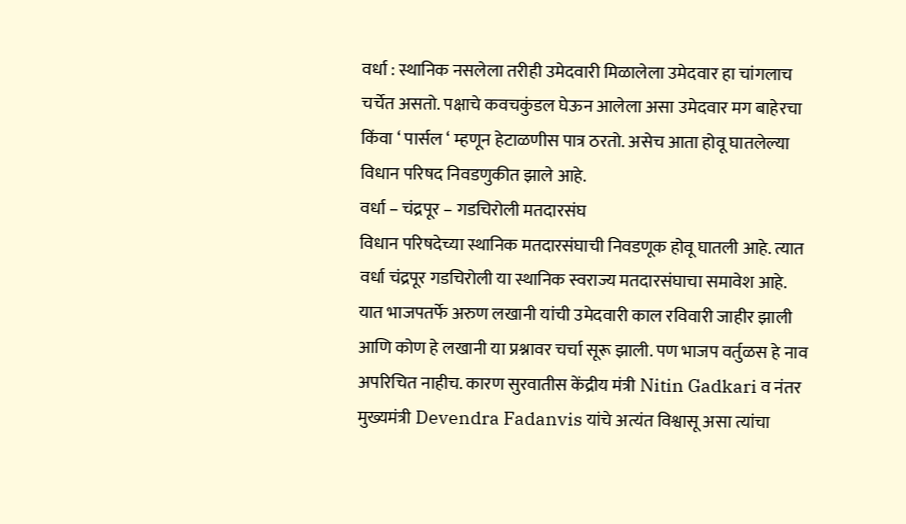वर्धा : स्थानिक नसलेला तरीही उमेदवारी मिळालेला उमेदवार हा चांगलाच चर्चेत असतो. पक्षाचे कवचकुंडल घेऊन आलेला असा उमेदवार मग बाहेरचा किंवा ‘ पार्सल ‘ म्हणून हेटाळणीस पात्र ठरतो. असेच आता होवू घातलेल्या विधान परिषद निवडणुकीत झाले आहे.
वर्धा – चंद्रपूर – गडचिरोली मतदारसंघ
विधान परिषदेच्या स्थानिक मतदारसंघाची निवडणूक होवू घातली आहे. त्यात वर्धा चंद्रपूर गडचिरोली या स्थानिक स्वराज्य मतदारसंघाचा समावेश आहे. यात भाजपतर्फे अरुण लखानी यांची उमेदवारी काल रविवारी जाहीर झाली आणि कोण हे लखानी या प्रश्नावर चर्चा सूरू झाली. पण भाजप वर्तुळस हे नाव अपरिचित नाहीच. कारण सुरवातीस केंद्रीय मंत्री Nitin Gadkari व नंतर मुख्यमंत्री Devendra Fadanvis यांचे अत्यंत विश्वासू असा त्यांचा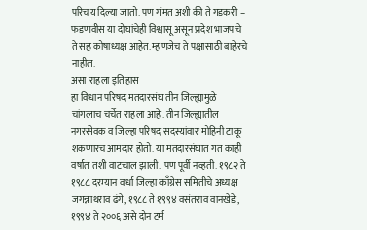परिचय दिल्या जातो. पण गंमत अशी की ते गडकरी – फडणवीस या दोघांचेही विश्वासू असून प्रदेश भाजपचे ते सह कोषाध्यक्ष आहेत. म्हणजेच ते पक्षासाठी बाहेरचे नाहीत.
असा राहला इतिहास
हा विधान परिषद मतदारसंघ तीन जिल्ह्यामुळे चांगलाच चर्चेत राहला आहे. तीन जिल्ह्यातील नगरसेवक व जिल्हा परिषद सदस्यांवार मोहिनी टाकू शकणारच आमदार होतो. या मतदारसंघात गत काही वर्षात तशी वाटचाल झाली. पण पूर्वी नव्हती. १९८२ ते १९८८ दरम्यान वर्धा जिल्हा काँग्रेस समितीचे अध्यक्ष जगन्नाथराव ढंगे, १९८८ ते १९९४ वसंतराव वानखेडे, १९९४ ते २००६ असे दोन टर्म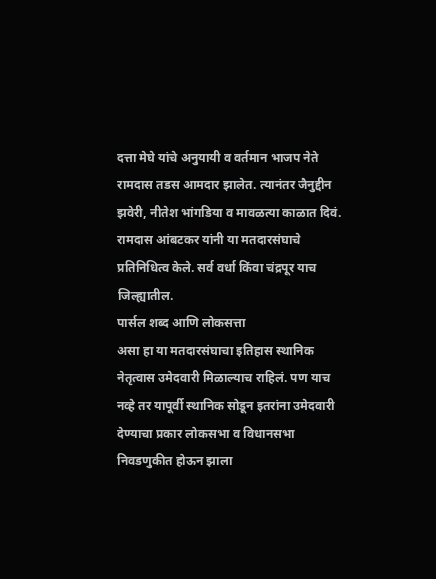दत्ता मेघे यांचे अनुयायी व वर्तमान भाजप नेते रामदास तडस आमदार झालेत. त्यानंतर जैनुद्दीन झवेरी, नीतेश भांगडिया व मावळत्या काळात दिवं. रामदास आंबटकर यांनी या मतदारसंघाचे प्रतिनिधित्व केले. सर्व वर्धा किंवा चंद्रपूर याच जिल्ह्यातील.
पार्सल शब्द आणि लोकसत्ता
असा हा या मतदारसंघाचा इतिहास स्थानिक नेतृत्वास उमेदवारी मिळाल्याच राहिलं. पण याच नव्हे तर यापूर्वी स्थानिक सोडून इतरांना उमेदवारी देण्याचा प्रकार लोकसभा व विधानसभा निवडणुकीत होऊन झाला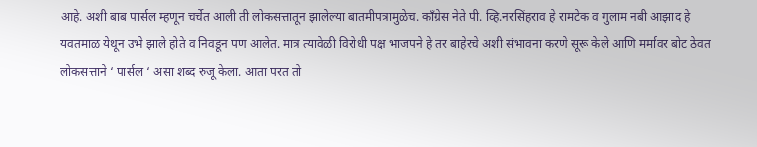आहे. अशी बाब पार्सल म्हणून चर्चेत आली ती लोकसत्तातून झालेल्या बातमीपत्रामुळेच. काँग्रेस नेते पी. व्हि.नरसिंहराव हे रामटेक व गुलाम नबी आझाद हे यवतमाळ येथून उभे झाले होते व निवडून पण आलेत. मात्र त्यावेळी विरोधी पक्ष भाजपने हे तर बाहेरचे अशी संभावना करणे सूरू केले आणि मर्मावर बोट ठेवत लोकसत्ताने ‘ पार्सल ‘ असा शब्द रुजू केला. आता परत तो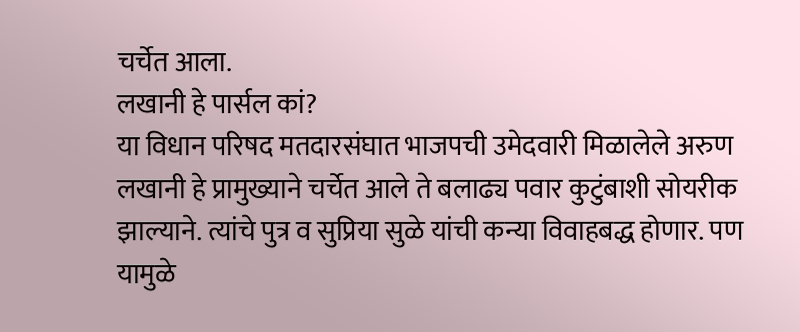चर्चेत आला.
लखानी हे पार्सल कां?
या विधान परिषद मतदारसंघात भाजपची उमेदवारी मिळालेले अरुण लखानी हे प्रामुख्याने चर्चेत आले ते बलाढ्य पवार कुटुंबाशी सोयरीक झाल्याने. त्यांचे पुत्र व सुप्रिया सुळे यांची कन्या विवाहबद्ध होणार. पण यामुळे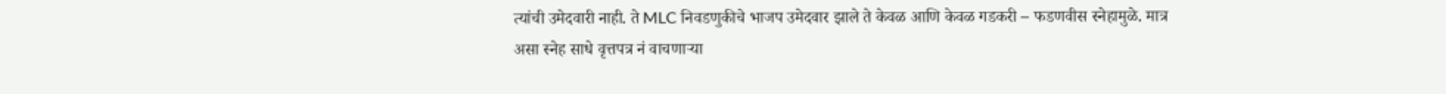त्यांची उमेदवारी नाही. ते MLC निवडणुकीचे भाजप उमेदवार झाले ते केवळ आणि केवळ गडकरी – फडणवीस स्नेहामुळे. मात्र असा स्नेह साधे वृत्तपत्र नं वाचणाऱ्या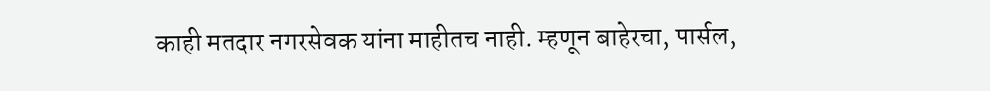काही मतदार नगरसेवक यांना माहीतच नाही. म्हणून बाहेरचा, पार्सल,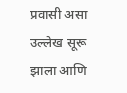प्रवासी असा उल्लेख सूरू झाला आणि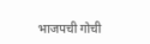भाजपची गोची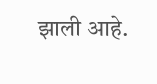झाली आहे.